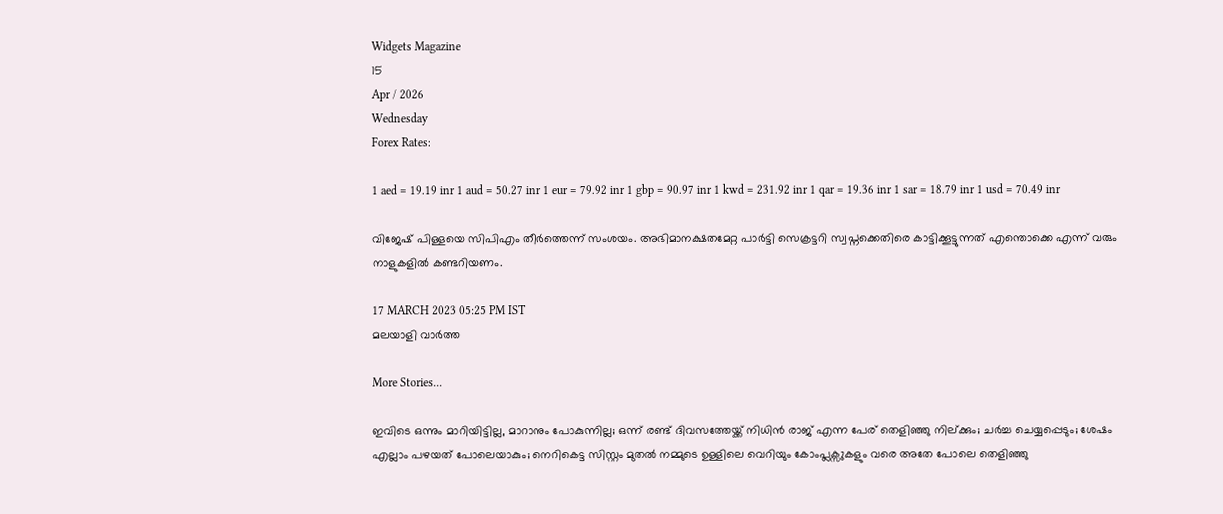Widgets Magazine
15
Apr / 2026
Wednesday
Forex Rates:

1 aed = 19.19 inr 1 aud = 50.27 inr 1 eur = 79.92 inr 1 gbp = 90.97 inr 1 kwd = 231.92 inr 1 qar = 19.36 inr 1 sar = 18.79 inr 1 usd = 70.49 inr

വിജേഷ് പിള്ളയെ സിപിഎം തീർത്തെന്ന് സംശയം. അഭിമാനക്ഷതമേറ്റ പാർട്ടി സെക്രട്ടറി സ്വപ്നക്കെതിരെ കാട്ടിക്കൂട്ടുന്നത് എന്തൊക്കെ എന്ന് വരും നാളുകളിൽ കണ്ടറിയണം.

17 MARCH 2023 05:25 PM IST
മലയാളി വാര്‍ത്ത

More Stories...

ഇവിടെ ഒന്നും മാറിയിട്ടില്ല, മാറാനും പോകുന്നില്ല; ഒന്ന് രണ്ട് ദിവസത്തേയ്ക്ക് നിധിൻ രാജ് എന്ന പേര് തെളിഞ്ഞു നില്ക്കും; ചർച്ച ചെയ്യപ്പെടും; ശേഷം എല്ലാം പഴയത് പോലെയാകും; നെറികെട്ട സിസ്റ്റം മുതൽ നമ്മുടെ ഉള്ളിലെ വെറിയും കോംപ്ലക്സുകളും വരെ അതേ പോലെ തെളിഞ്ഞു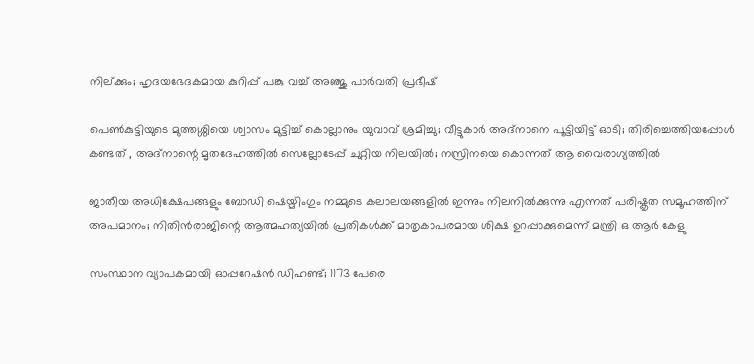നില്ക്കും; ഹൃദയഭേദകമായ കുറിപ്പ് പങ്കു വച്ച് അഞ്ജു പാർവതി പ്രഭീഷ്

പെൺകുട്ടിയുടെ മുത്തശ്ശിയെ ശ്വാസം മുട്ടിച്ച് കൊല്ലാനും യുവാവ് ശ്രമിച്ചു; വീട്ടുകാർ അദ്‌നാനെ പൂട്ടിയിട്ട് ഓടി; തിരിച്ചെത്തിയപ്പോൾ കണ്ടത് , അദ്‌നാന്റെ മൃതദേഹത്തിൽ സെല്ലോടേപ്പ് ചുറ്റിയ നിലയിൽ; നസ്രിനയെ കൊന്നത് ആ വൈരാഗ്യത്തിൽ

ജാതീയ അധിക്ഷേപങ്ങളും ബോഡി ഷെയ്മിംഗും നമ്മുടെ കലാലയങ്ങളിൽ ഇന്നും നിലനിൽക്കുന്നു എന്നത് പരിഷ്കൃത സമൂഹത്തിന് അപമാനം; നിതിൻരാജിന്റെ ആത്മഹത്യയിൽ പ്രതികൾക്ക് മാതൃകാപരമായ ശിക്ഷ ഉറപ്പാക്കുമെന്ന് മന്ത്രി ഒ ആർ കേളു

സംസ്ഥാന വ്യാപകമായി ഓപ്പറേഷന്‍ ഡിഹണ്ട്; 1173 പേരെ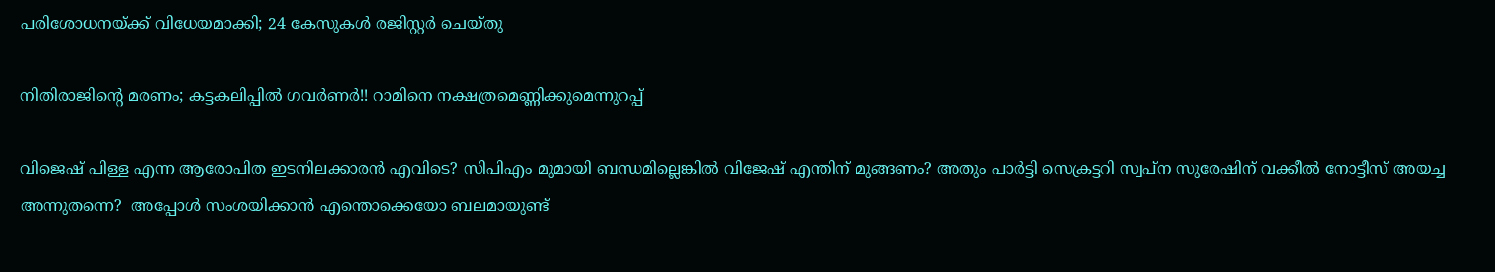പരിശോധനയ്ക്ക് വിധേയമാക്കി; 24 കേസുകള്‍ രജിസ്റ്റര്‍ ചെയ്തു

നിതിരാജിന്റെ മരണം; കട്ടകലിപ്പിൽ ഗവർണർ!! റാമിനെ നക്ഷത്രമെണ്ണിക്കുമെന്നുറപ്പ്

വിജെഷ് പിള്ള എന്ന ആരോപിത ഇടനിലക്കാരൻ എവിടെ? സിപിഎം മുമായി ബന്ധമില്ലെങ്കിൽ വിജേഷ് എന്തിന് മുങ്ങണം? അതും പാർട്ടി സെക്രട്ടറി സ്വപ്ന സുരേഷിന് വക്കീൽ നോട്ടീസ് അയച്ച അന്നുതന്നെ?  അപ്പോൾ സംശയിക്കാൻ എന്തൊക്കെയോ ബലമായുണ്ട്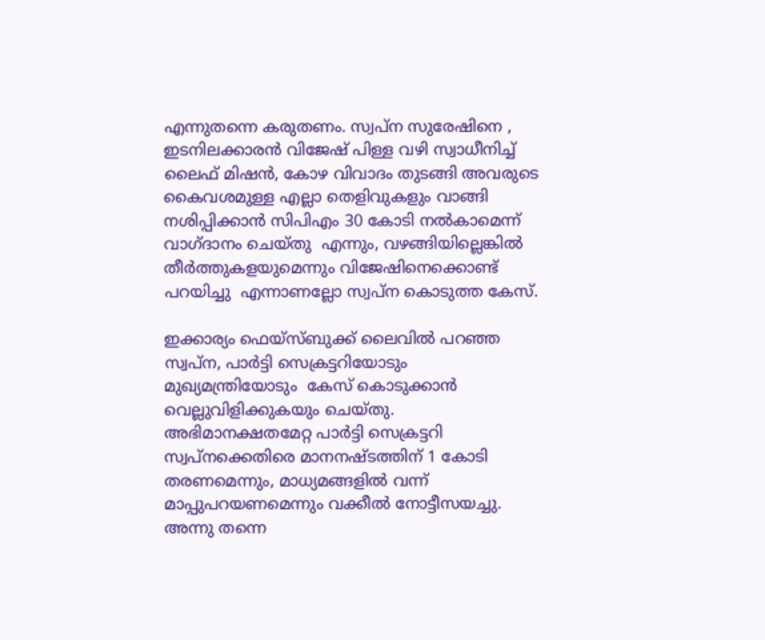എന്നുതന്നെ കരുതണം. സ്വപ്ന സുരേഷിനെ , ഇടനിലക്കാരൻ വിജേഷ് പിള്ള വഴി സ്വാധീനിച്ച് ലൈഫ് മിഷൻ, കോഴ വിവാദം തുടങ്ങി അവരുടെ കൈവശമുള്ള എല്ലാ തെളിവുകളും വാങ്ങി നശിപ്പിക്കാൻ സിപിഎം 30 കോടി നൽകാമെന്ന് വാഗ്ദാനം ചെയ്തു  എന്നും, വഴങ്ങിയില്ലെങ്കിൽ തീർത്തുകളയുമെന്നും വിജേഷിനെക്കൊണ്ട് പറയിച്ചു  എന്നാണല്ലോ സ്വപ്ന കൊടുത്ത കേസ്.

ഇക്കാര്യം ഫെയ്സ്ബുക്ക് ലൈവിൽ പറഞ്ഞ സ്വപ്ന, പാർട്ടി സെക്രട്ടറിയോടും മുഖ്യമന്ത്രിയോടും  കേസ് കൊടുക്കാൻ വെല്ലുവിളിക്കുകയും ചെയ്തു. അഭിമാനക്ഷതമേറ്റ പാർട്ടി സെക്രട്ടറി സ്വപ്നക്കെതിരെ മാനനഷ്ടത്തിന് 1 കോടി തരണമെന്നും, മാധ്യമങ്ങളിൽ വന്ന് മാപ്പുപറയണമെന്നും വക്കീൽ നോട്ടീസയച്ചു. അന്നു തന്നെ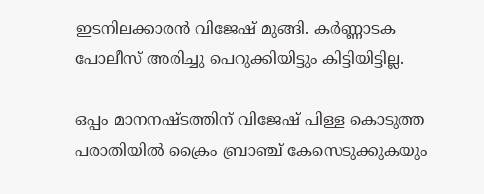ഇടനിലക്കാരൻ വിജേഷ് മുങ്ങി. കർണ്ണാടക പോലീസ് അരിച്ചു പെറുക്കിയിട്ടും കിട്ടിയിട്ടില്ല.

ഒപ്പം മാനനഷ്ടത്തിന് വിജേഷ് പിള്ള കൊടുത്ത പരാതിയിൽ ക്രൈം ബ്രാഞ്ച് കേസെടുക്കുകയും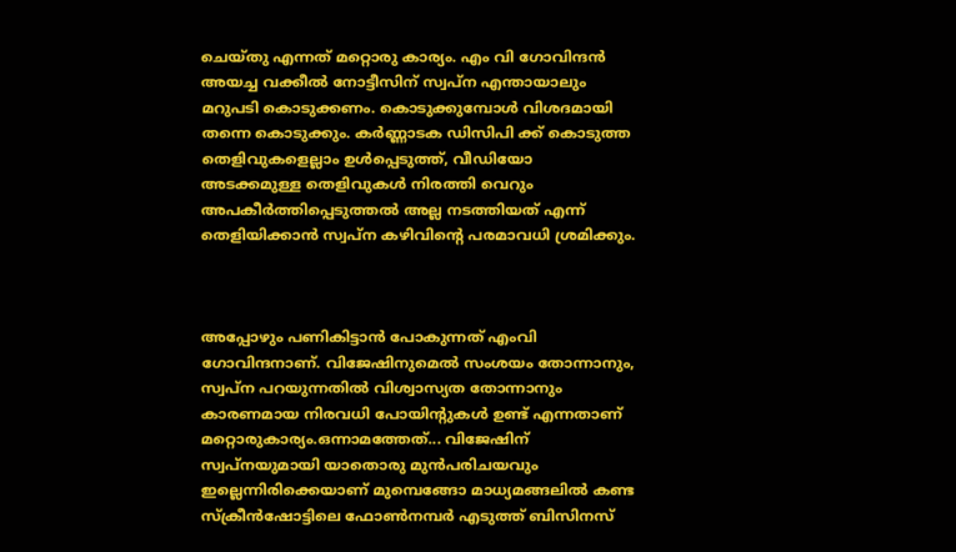ചെയ്തു എന്നത് മറ്റൊരു കാര്യം. എം വി ഗോവിന്ദൻ അയച്ച വക്കീൽ നോട്ടീസിന് സ്വപ്ന എന്തായാലും മറുപടി കൊടുക്കണം. കൊടുക്കുമ്പോൾ വിശദമായി തന്നെ കൊടുക്കും. കർണ്ണാടക ഡിസിപി ക്ക് കൊടുത്ത തെളിവുകളെല്ലാം ഉൾപ്പെടുത്ത്, വീഡിയോ അടക്കമുള്ള തെളിവുകൾ നിരത്തി വെറും അപകീർത്തിപ്പെടുത്തൽ അല്ല നടത്തിയത് എന്ന് തെളിയിക്കാൻ സ്വപ്ന കഴിവിന്റെ പരമാവധി ശ്രമിക്കും.



അപ്പോഴും പണികിട്ടാൻ പോകുന്നത് എംവി ഗോവിന്ദനാണ്. വിജേഷിനുമെൽ സംശയം തോന്നാനും, സ്വപ്ന പറയുന്നതിൽ വിശ്വാസ്യത തോന്നാനും കാരണമായ നിരവധി പോയിന്റുകൾ ഉണ്ട് എന്നതാണ് മറ്റൊരുകാര്യം.ഒന്നാമത്തേത്... വിജേഷിന് സ്വപ്നയുമായി യാതൊരു മുൻപരിചയവും ഇല്ലെന്നിരിക്കെയാണ് മുമ്പെങ്ങോ മാധ്യമങ്ങലിൽ കണ്ട സ്ക്രീൻഷോട്ടിലെ ഫോൺനമ്പർ എടുത്ത് ബിസിനസ്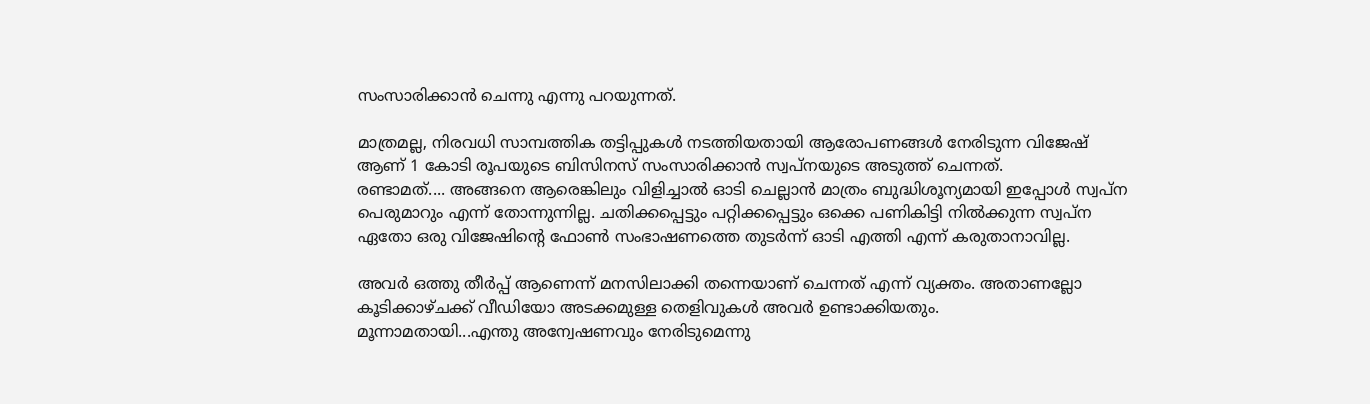സംസാരിക്കാൻ ചെന്നു എന്നു പറയുന്നത്.

മാത്രമല്ല, നിരവധി സാമ്പത്തിക തട്ടിപ്പുകൾ നടത്തിയതായി ആരോപണങ്ങൾ നേരിടുന്ന വിജേഷ് ആണ് 1 കോടി രൂപയുടെ ബിസിനസ് സംസാരിക്കാൻ സ്വപ്നയുടെ അടുത്ത് ചെന്നത്.
രണ്ടാമത്.... അങ്ങനെ ആരെങ്കിലും വിളിച്ചാൽ ഓടി ചെല്ലാൻ മാത്രം ബുദ്ധിശൂന്യമായി ഇപ്പോൾ സ്വപ്ന പെരുമാറും എന്ന് തോന്നുന്നില്ല. ചതിക്കപ്പെട്ടും പറ്റിക്കപ്പെട്ടും ഒക്കെ പണികിട്ടി നിൽക്കുന്ന സ്വപ്ന ഏതോ ഒരു വിജേഷിന്റെ ഫോൺ സംഭാഷണത്തെ തുടർന്ന് ഓടി എത്തി എന്ന് കരുതാനാവില്ല.

അവർ ഒത്തു തീർപ്പ് ആണെന്ന് മനസിലാക്കി തന്നെയാണ് ചെന്നത് എന്ന് വ്യക്തം. അതാണല്ലോ കൂടിക്കാഴ്ചക്ക് വീഡിയോ അടക്കമുള്ള തെളിവുകൾ അവർ ഉണ്ടാക്കിയതും.
മൂന്നാമതായി...എന്തു അന്വേഷണവും നേരിടുമെന്നു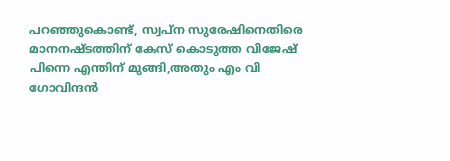പറഞ്ഞുകൊണ്ട്, സ്വപ്ന സുരേഷിനെതിരെ മാനനഷ്ടത്തിന് കേസ് കൊടുത്ത വിജേഷ് പിന്നെ എന്തിന് മുങ്ങി,അതും എം വി ഗോവിന്ദൻ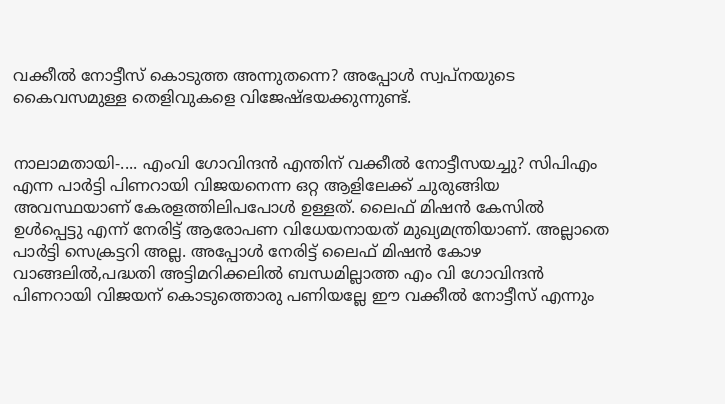വക്കീൽ നോട്ടീസ് കൊടുത്ത അന്നുതന്നെ? അപ്പോൾ സ്വപ്നയുടെ കൈവസമുള്ള തെളിവുകളെ വിജേഷ്ഭയക്കുന്നുണ്ട്.


നാലാമതായി-.... എംവി ഗോവിന്ദൻ എന്തിന് വക്കീൽ നോട്ടീസയച്ചു? സിപിഎം എന്ന പാർട്ടി പിണറായി വിജയനെന്ന ഒറ്റ ആളിലേക്ക് ചുരുങ്ങിയ അവസ്ഥയാണ് കേരളത്തിലിപപോൾ ഉള്ളത്. ലൈഫ് മിഷൻ കേസിൽ ഉൾപ്പെട്ടു എന്ന് നേരിട്ട് ആരോപണ വിധേയനായത് മുഖ്യമന്ത്രിയാണ്. അല്ലാതെ പാർട്ടി സെക്രട്ടറി അല്ല. അപ്പോൾ നേരിട്ട് ലൈഫ് മിഷൻ കോഴ വാങ്ങലിൽ,പദ്ധതി അട്ടിമറിക്കലിൽ ബന്ധമില്ലാത്ത എം വി ഗോവിന്ദൻ പിണറായി വിജയന് കൊടുത്തൊരു പണിയല്ലേ ഈ വക്കീൽ നോട്ടീസ് എന്നും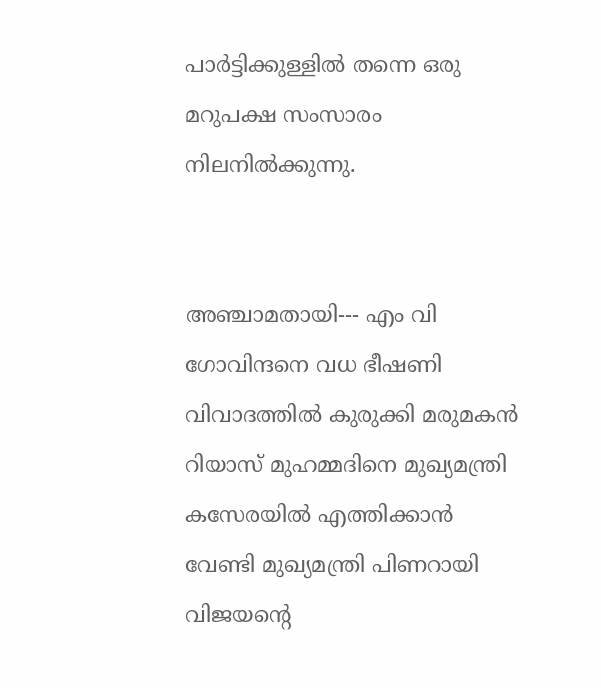പാർട്ടിക്കുള്ളിൽ തന്നെ ഒരു മറുപക്ഷ സംസാരം നിലനിൽക്കുന്നു.


അഞ്ചാമതായി--- എം വി ഗോവിന്ദനെ വധ ഭീഷണി വിവാദത്തിൽ കുരുക്കി മരുമകൻ റിയാസ് മുഹമ്മദിനെ മുഖ്യമന്ത്രി കസേരയിൽ എത്തിക്കാൻ വേണ്ടി മുഖ്യമന്ത്രി പിണറായി വിജയന്റെ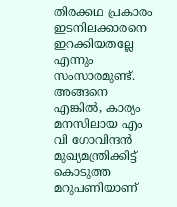തിരക്കഥ പ്രകാരം ഇടനിലക്കാരനെ ഇറക്കിയതല്ലേ എന്നും സംസാരമുണ്ട്. അങ്ങനെ എങ്കിൽ, കാര്യം മനസിലായ എം വി ഗോവിന്ദൻ മുഖ്യമന്ത്രിക്കിട്ട് കൊടുത്ത മറുപണിയാണ്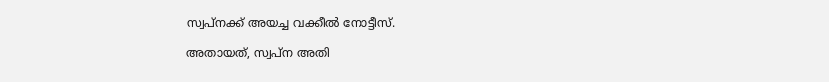സ്വപ്നക്ക് അയച്ച വക്കീൽ നോട്ടീസ്.

അതായത്, സ്വപ്ന അതി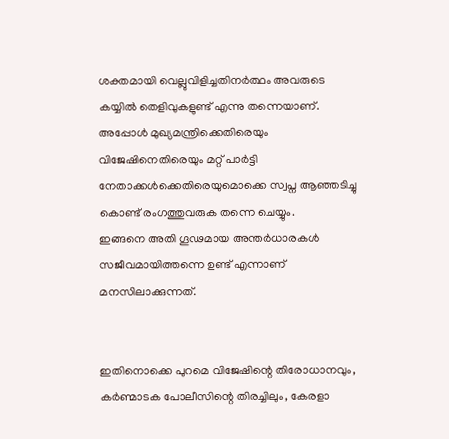ശക്തമായി വെല്ലുവിളിച്ചതിനർത്ഥം അവരുടെ കയ്യിൽ തെളിവുകളുണ്ട് എന്നു തന്നെയാണ്. അപ്പോൾ മുഖ്യമന്ത്രിക്കെതിരെയും വിജേഷിനെതിരെയും മറ്റ് പാർട്ടി നേതാക്കൾക്കെതിരെയുമൊക്കെ സ്വപ്ന ആഞ്ഞടിച്ചു കൊണ്ട് രംഗത്തുവരുക തന്നെ ചെയ്യും.
ഇങ്ങനെ അതി ഗൂഢമായ അന്തർധാരകൾ സജീവമായിത്തന്നെ ഉണ്ട് എന്നാണ് മനസിലാക്കുന്നത്.


ഇതിനൊക്കെ പുറമെ വിജേഷിന്റെ തിരോധാനവും, കർണ്മാടക പോലീസിന്റെ തിരച്ചിലും, കേരളാ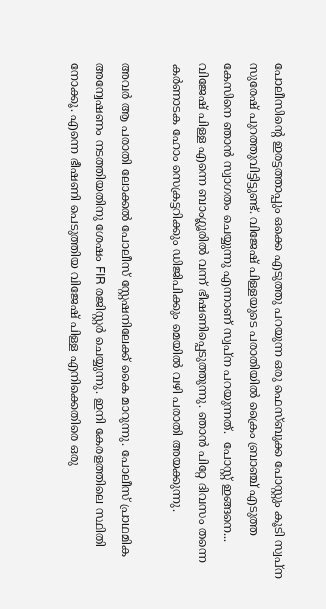പോലീസിന്റെ ഇരട്ടത്താപ്പും ഒക്കെ എടുത്തു പറയുന്ന ഒരു ഫെസ്ബുക്ക പോസ്റ്റും കൂടി സ്വപ്ന സുരേഷ് പുറത്തുവിട്ടിട്ടുണ്ട്. വിജേഷ് പിള്ളയുടെ പരാതിയിൽ ക്രൈം ബ്രാഞ്ച് എടുത്ത കേസിനെ ഞാൻ സ്വാഗതം ചെയ്യുന്നു എന്നാണ് സ്വപ്ന പറയുന്നത്.  പോസ്റ്റ് ഇങ്ങനെ... വിജേഷ് പിള്ള എന്നെ ബാംഗ്ലൂരിൽ വന്ന് ഭീഷണിപ്പെടുത്തുന്നു. ഞാൻ പിറ്റേ ദിവസം തന്നെ കർണാടക ഹോം സെക്രട്ടറിക്കും ഡിജിപിക്കും മെയിൽ വഴി പരാതി അയക്കുന്നു.

അവർ ആ പരാതി ലോക്കൽ പോലീസ് സ്റ്റേഷനിലേക്ക് കൈ മാറുന്നു. പോലീസ് പ്രാഥമിക അന്വേഷണം നടത്തിയതിനു ശേഷം FIR രജിസ്റ്റർ ചെയ്യുന്നു. ഇനി കേരളത്തിലെ സ്ഥിതി നോക്കൂ. എന്നെ ഭീഷണി പെടുത്തിയ വിജേഷ് പിള്ള എനിക്കെതിരെ ഒരു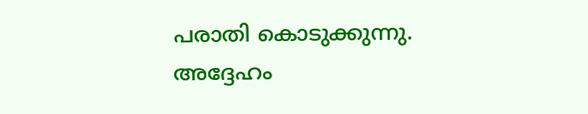പരാതി കൊടുക്കുന്നു. അദ്ദേഹം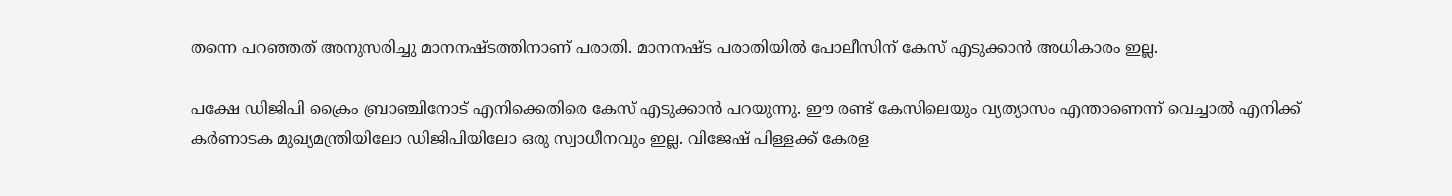തന്നെ പറഞ്ഞത് അനുസരിച്ചു മാനനഷ്ടത്തിനാണ് പരാതി. മാനനഷ്ട പരാതിയിൽ പോലീസിന് കേസ് എടുക്കാൻ അധികാരം ഇല്ല.

പക്ഷേ ഡിജിപി ക്രൈം ബ്രാഞ്ചിനോട് എനിക്കെതിരെ കേസ് എടുക്കാൻ പറയുന്നു. ഈ രണ്ട് കേസിലെയും വ്യത്യാസം എന്താണെന്ന് വെച്ചാൽ എനിക്ക് കർണാടക മുഖ്യമന്ത്രിയിലോ ഡിജിപിയിലോ ഒരു സ്വാധീനവും ഇല്ല. വിജേഷ് പിള്ളക്ക് കേരള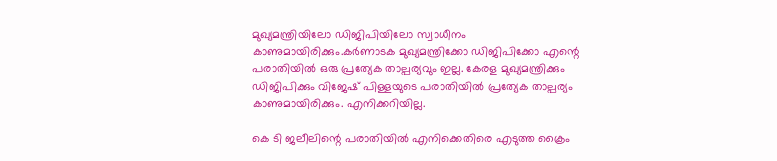മുഖ്യമന്ത്രിയിലോ ഡിജിപിയിലോ സ്വാധീനം കാണുമായിരിക്കും.കർണാടക മുഖ്യമന്ത്രിക്കോ ഡിജിപിക്കോ എന്റെ പരാതിയിൽ ഒരു പ്രത്യേക താല്പര്യവും ഇല്ല. കേരള മുഖ്യമന്ത്രിക്കും ഡിജിപിക്കും വിജേഷ് പിള്ളയുടെ പരാതിയിൽ പ്രത്യേക താല്പര്യം കാണുമായിരിക്കും. എനിക്കറിയില്ല.

കെ ടി ജലീലിന്റെ പരാതിയിൽ എനിക്കെതിരെ എടുത്ത ക്രൈം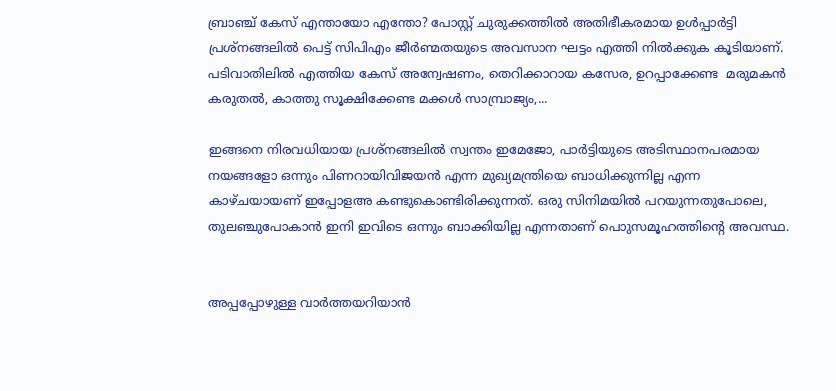ബ്രാഞ്ച് കേസ് എന്തായോ എന്തോ? പോസ്റ്റ് ചുരുക്കത്തിൽ അതിഭീകരമായ ഉൾപ്പാർട്ടി പ്രശ്നങ്ങലിൽ പെട്ട് സിപിഎം ജീർണ്മതയുടെ അവസാന ഘട്ടം എത്തി നിൽക്കുക കൂടിയാണ്. പടിവാതിലിൽ എത്തിയ കേസ് അന്വേഷണം, തെറിക്കാറായ കസേര, ഉറപ്പാക്കേണ്ട  മരുമകൻ കരുതൽ, കാത്തു സൂക്ഷിക്കേണ്ട മക്കൾ സാമ്പ്രാജ്യം,...

ഇങ്ങനെ നിരവധിയായ പ്രശ്നങ്ങലിൽ സ്വന്തം ഇമേജോ, പാർട്ടിയുടെ അടിസ്ഥാനപരമായ നയങ്ങളോ ഒന്നും പിണറായിവിജയൻ എന്ന മുഖ്യമന്ത്രിയെ ബാധിക്കുന്നില്ല എന്ന കാഴ്ചയായണ് ഇപ്പോളഅ‍ കണ്ടുകൊണ്ടിരിക്കുന്നത്. ഒരു സിനിമയിൽ പറയുന്നതുപോലെ, തുലഞ്ചുപോകാൻ ഇനി ഇവിടെ ഒന്നും ബാക്കിയില്ല എന്നതാണ് പൊുസമൂഹത്തിന്റെ അവസ്ഥ.


അപ്പപ്പോഴുള്ള വാര്‍ത്തയറിയാന്‍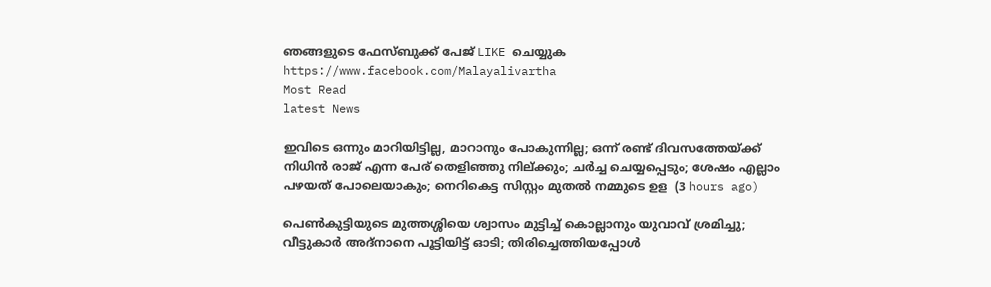ഞങ്ങളുടെ ഫേസ്‌ബുക്ക്‌ പേജ് LIKE ചെയ്യുക
https://www.facebook.com/Malayalivartha
Most Read
latest News

ഇവിടെ ഒന്നും മാറിയിട്ടില്ല, മാറാനും പോകുന്നില്ല; ഒന്ന് രണ്ട് ദിവസത്തേയ്ക്ക് നിധിൻ രാജ് എന്ന പേര് തെളിഞ്ഞു നില്ക്കും; ചർച്ച ചെയ്യപ്പെടും; ശേഷം എല്ലാം പഴയത് പോലെയാകും; നെറികെട്ട സിസ്റ്റം മുതൽ നമ്മുടെ ഉള  (3 hours ago)

പെൺകുട്ടിയുടെ മുത്തശ്ശിയെ ശ്വാസം മുട്ടിച്ച് കൊല്ലാനും യുവാവ് ശ്രമിച്ചു; വീട്ടുകാർ അദ്‌നാനെ പൂട്ടിയിട്ട് ഓടി; തിരിച്ചെത്തിയപ്പോൾ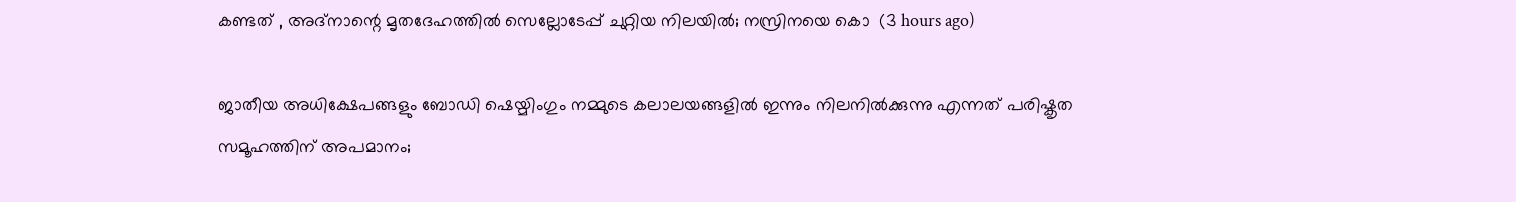കണ്ടത് , അദ്‌നാന്റെ മൃതദേഹത്തിൽ സെല്ലോടേപ്പ് ചുറ്റിയ നിലയിൽ; നസ്രിനയെ കൊ  (3 hours ago)

ജാതീയ അധിക്ഷേപങ്ങളും ബോഡി ഷെയ്മിംഗും നമ്മുടെ കലാലയങ്ങളിൽ ഇന്നും നിലനിൽക്കുന്നു എന്നത് പരിഷ്കൃത സമൂഹത്തിന് അപമാനം;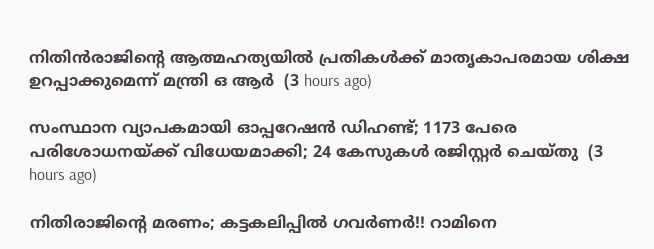നിതിൻരാജിന്റെ ആത്മഹത്യയിൽ പ്രതികൾക്ക് മാതൃകാപരമായ ശിക്ഷ ഉറപ്പാക്കുമെന്ന് മന്ത്രി ഒ ആർ  (3 hours ago)

സംസ്ഥാന വ്യാപകമായി ഓപ്പറേഷന്‍ ഡിഹണ്ട്; 1173 പേരെ പരിശോധനയ്ക്ക് വിധേയമാക്കി; 24 കേസുകള്‍ രജിസ്റ്റര്‍ ചെയ്തു  (3 hours ago)

നിതിരാജിന്റെ മരണം; കട്ടകലിപ്പിൽ ഗവർണർ!! റാമിനെ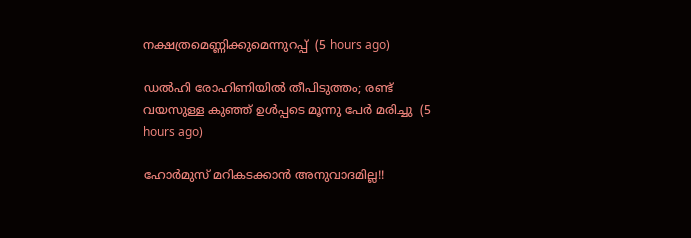നക്ഷത്രമെണ്ണിക്കുമെന്നുറപ്പ്  (5 hours ago)

ഡൽഹി രോഹിണിയിൽ തീപിടുത്തം; രണ്ട് വയസുള്ള കുഞ്ഞ് ഉൾപ്പടെ മൂന്നു പേർ മരിച്ചു  (5 hours ago)

ഹോര്‍മുസ് മറികടക്കാൻ അനുവാദമില്ല!!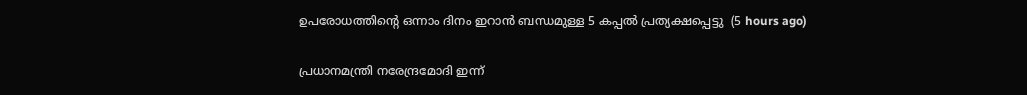ഉപരോധത്തിന്‍റെ ഒന്നാം ദിനം ഇറാന്‍ ബന്ധമുള്ള 5 കപ്പൽ പ്രത്യക്ഷപ്പെട്ടു  (5 hours ago)

പ്രധാനമന്ത്രി നരേന്ദ്രമോദി ഇന്ന്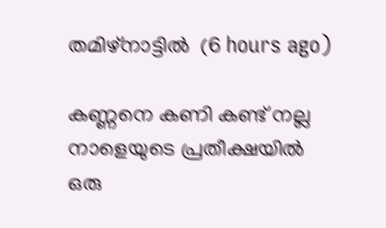തമിഴ്നാട്ടിൽ  (6 hours ago)

കണ്ണനെ കണി കണ്ട് നല്ല നാളെയുടെ പ്രതീക്ഷയിൽ ഒരു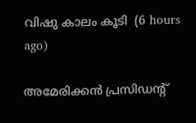വിഷു കാലം കൂടി  (6 hours ago)

അമേരിക്കന്‍ പ്രസിഡന്റ്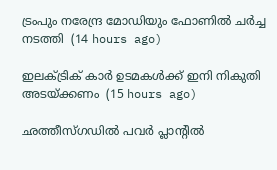ട്രംപും നരേന്ദ്ര മോഡിയും ഫോണില്‍ ചര്‍ച്ച നടത്തി  (14 hours ago)

ഇലക്ട്രിക് കാര്‍ ഉടമകള്‍ക്ക് ഇനി നികുതി അടയ്ക്കണം  (15 hours ago)

ഛത്തീസ്ഗഡില്‍ പവര്‍ പ്ലാന്റില്‍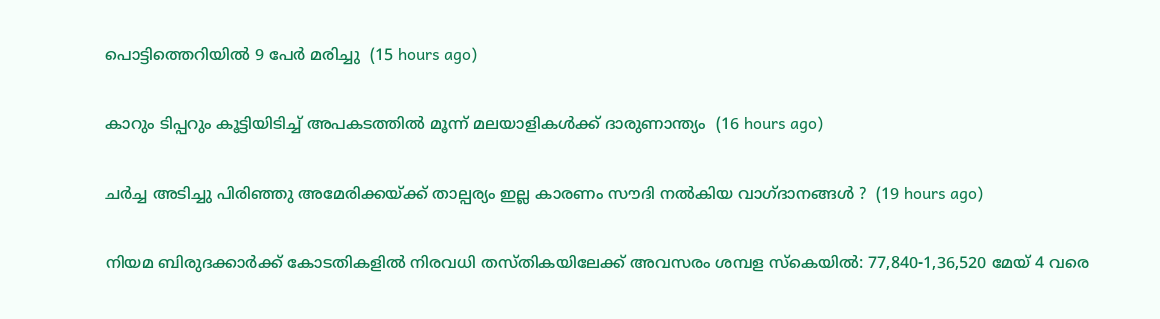പൊട്ടിത്തെറിയില്‍ 9 പേര്‍ മരിച്ചു  (15 hours ago)

കാറും ടിപ്പറും കൂട്ടിയിടിച്ച് അപകടത്തില്‍ മൂന്ന് മലയാളികള്‍ക്ക് ദാരുണാന്ത്യം  (16 hours ago)

ചർച്ച അടിച്ചു പിരിഞ്ഞു അമേരിക്കയ്ക്ക് താല്പര്യം ഇല്ല കാരണം സൗദി നൽകിയ വാഗ്ദാനങ്ങൾ ?  (19 hours ago)

നിയമ ബിരുദക്കാർക്ക് കോടതികളിൽ നിരവധി തസ്തികയിലേക്ക് അവസരം ശമ്പള സ്കെയിൽ: 77,840-1,36,520 മേയ് 4 വരെ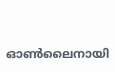ഓൺലൈനായി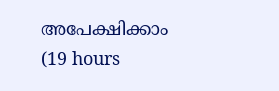അപേക്ഷിക്കാം  (19 hours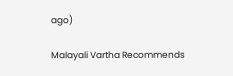ago)

Malayali Vartha Recommends